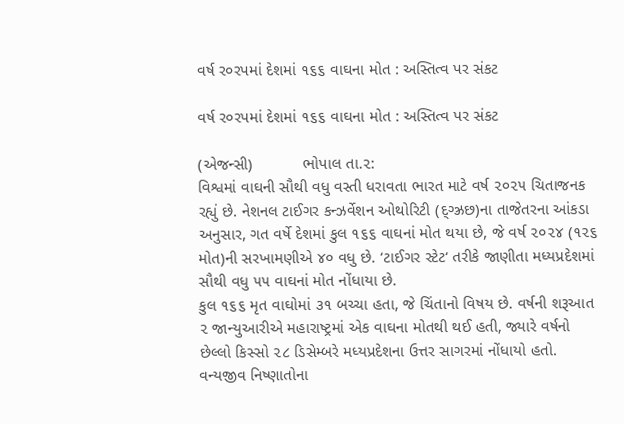વર્ષ ર૦રપમાં દેશમાં ૧૬૬ વાઘના મોત : અસ્તિત્વ પર સંકટ

વર્ષ ર૦રપમાં દેશમાં ૧૬૬ વાઘના મોત : અસ્તિત્વ પર સંકટ

(એજન્સી)           ભોપાલ તા.૨:
વિશ્વમાં વાઘની સૌથી વધુ વસ્તી ધરાવતા ભારત માટે વર્ષ ૨૦૨૫ ચિતાજનક રહ્યું છે. નેશનલ ટાઈગર કન્ઝર્વેશન ઓથોરિટી (દ્ગ્ઝ્રછ)ના તાજેતરના આંકડા અનુસાર, ગત વર્ષે દેશમાં કુલ ૧૬૬ વાઘનાં મોત થયા છે, જે વર્ષ ૨૦૨૪ (૧૨૬ મોત)ની સરખામણીએ ૪૦ વધુ છે. ‘ટાઈગર સ્ટેટ‘ તરીકે જાણીતા મધ્યપ્રદેશમાં સૌથી વધુ ૫૫ વાઘનાં મોત નોંધાયા છે.
કુલ ૧૬૬ મૃત વાઘોમાં ૩૧ બચ્ચા હતા, જે ચિંતાનો વિષય છે. વર્ષની શરૂઆત ૨ જાન્યુઆરીએ મહારાષ્ટ્રમાં એક વાઘના મોતથી થઈ હતી, જ્યારે વર્ષનો છેલ્લો કિસ્સો ૨૮ ડિસેમ્બરે મધ્યપ્રદેશના ઉત્તર સાગરમાં નોંધાયો હતો. વન્યજીવ નિષ્ણાતોના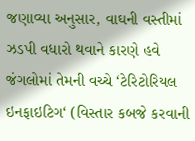જણાવ્યા અનુસાર, વાઘની વસ્તીમાં ઝડપી વધારો થવાને કારણે હવે જંગલોમાં તેમની વચ્ચે ‘ટેરિટોરિયલ ઇનફાઇટિગ‘ (વિસ્તાર કબજે કરવાની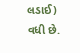લડાઈ) વધી છે.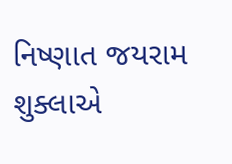નિષ્ણાત જયરામ શુક્લાએ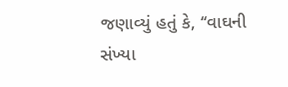જણાવ્યું હતું કે, ‘‘વાઘની સંખ્યા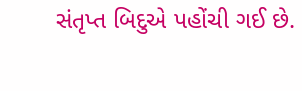સંતૃપ્ત બિદુએ પહોંચી ગઈ છે.